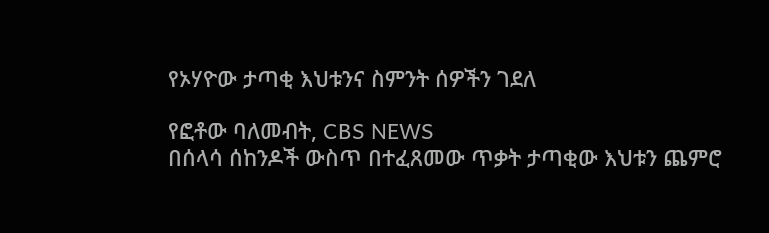የኦሃዮው ታጣቂ እህቱንና ስምንት ሰዎችን ገደለ

የፎቶው ባለመብት, CBS NEWS
በሰላሳ ሰከንዶች ውስጥ በተፈጸመው ጥቃት ታጣቂው እህቱን ጨምሮ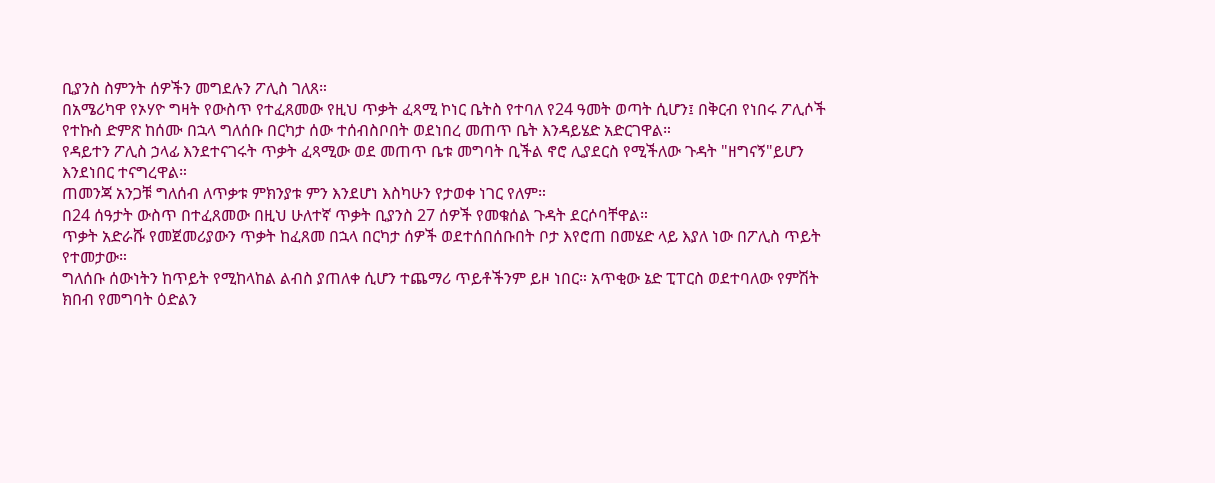ቢያንስ ስምንት ሰዎችን መግደሉን ፖሊስ ገለጸ።
በአሜሪካዋ የኦሃዮ ግዛት የውስጥ የተፈጸመው የዚህ ጥቃት ፈጻሚ ኮነር ቤትስ የተባለ የ24 ዓመት ወጣት ሲሆን፤ በቅርብ የነበሩ ፖሊሶች የተኩስ ድምጽ ከሰሙ በኋላ ግለሰቡ በርካታ ሰው ተሰብስቦበት ወደነበረ መጠጥ ቤት እንዳይሄድ አድርገዋል።
የዳይተን ፖሊስ ኃላፊ እንደተናገሩት ጥቃት ፈጻሚው ወደ መጠጥ ቤቱ መግባት ቢችል ኖሮ ሊያደርስ የሚችለው ጉዳት "ዘግናኝ"ይሆን እንደነበር ተናግረዋል።
ጠመንጃ አንጋቹ ግለሰብ ለጥቃቱ ምክንያቱ ምን እንደሆነ እስካሁን የታወቀ ነገር የለም።
በ24 ሰዓታት ውስጥ በተፈጸመው በዚህ ሁለተኛ ጥቃት ቢያንስ 27 ሰዎች የመቁሰል ጉዳት ደርሶባቸዋል።
ጥቃት አድራሹ የመጀመሪያውን ጥቃት ከፈጸመ በኋላ በርካታ ሰዎች ወደተሰበሰቡበት ቦታ እየሮጠ በመሄድ ላይ እያለ ነው በፖሊስ ጥይት የተመታው።
ግለሰቡ ሰውነትን ከጥይት የሚከላከል ልብስ ያጠለቀ ሲሆን ተጨማሪ ጥይቶችንም ይዞ ነበር። አጥቂው ኔድ ፒፐርስ ወደተባለው የምሽት ክበብ የመግባት ዕድልን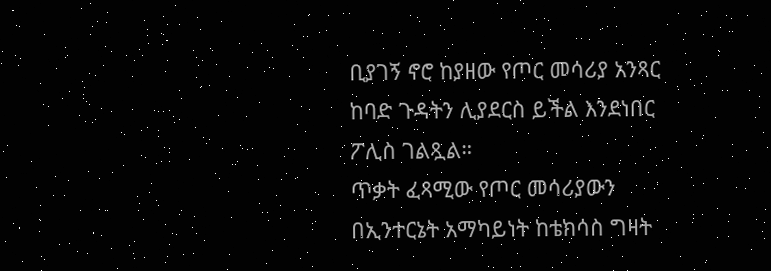ቢያገኝ ኖሮ ከያዘው የጦር መሳሪያ አንጻር ከባድ ጉዳትን ሊያደርስ ይችል እንደነበር ፖሊስ ገልጿል።
ጥቃት ፈጻሚው የጦር መሳሪያውን በኢንተርኔት አማካይነት ከቴክሳስ ግዛት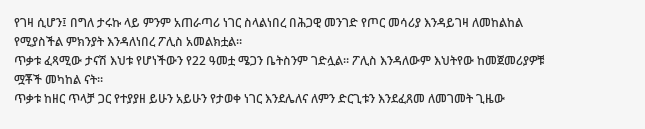የገዛ ሲሆን፤ በግለ ታሩኩ ላይ ምንም አጠራጣሪ ነገር ስላልነበረ በሕጋዊ መንገድ የጦር መሳሪያ እንዳይገዛ ለመከልከል የሚያስችል ምክንያት እንዳለነበረ ፖሊስ አመልክቷል።
ጥቃቱ ፈጻሚው ታናሽ እህቱ የሆነችውን የ22 ዓመቷ ሜጋን ቤትስንም ገድሏል። ፖሊስ እንዳለውም እህትየው ከመጀመሪያዎቹ ሟቾች መካከል ናት።
ጥቃቱ ከዘር ጥላቻ ጋር የተያያዘ ይሁን አይሁን የታወቀ ነገር እንደሌለና ለምን ድርጊቱን እንደፈጸመ ለመገመት ጊዜው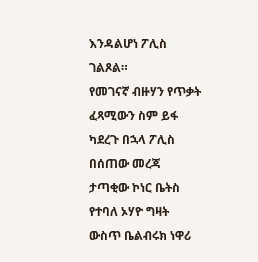እንዳልሆነ ፖሊስ ገልጾል።
የመገናኛ ብዙሃን የጥቃት ፈጻሚውን ስም ይፋ ካደረጉ በኋላ ፖሊስ በሰጠው መረጃ ታጣቂው ኮነር ቤትስ የተባለ ኦሃዮ ግዛት ውስጥ ቤልብሩክ ነዋሪ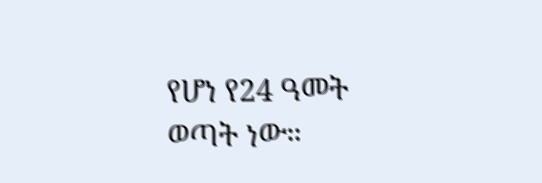የሆነ የ24 ዓመት ወጣት ነው።